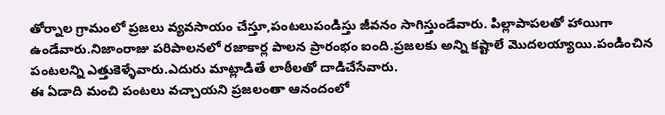తోర్నాల గ్రామంలో ప్రజలు వ్యవసాయం చేస్తూ,పంటలుపండిస్తు జీవనం సాగిస్తుండేవారు. పిల్లాపాపలతో హాయిగా ఉండేవారు.నిజాంరాజు పరిపాలనలో రజాకార్ల పాలన ప్రారంభం ఐంది.ప్రజలకు అన్ని కష్టాలే మొదలయ్యాయి.పండించిన పంటలన్ని ఎత్తుకెళ్ళేవారు.ఎదురు మాట్లాడితే లాఠీలతో దాడిచేసేవారు.
ఈ ఏడాది మంచి పంటలు వచ్చాయని ప్రజలంతా ఆనందంలో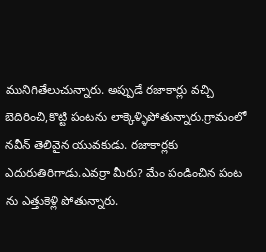మునిగితేలుచున్నారు. అప్పుడే రజాకార్లు వచ్చి బెదిరించి,కొట్టి పంటను లాక్కెళ్ళిపోతున్నారు.గ్రామంలో నవీన్ తెలివైన యువకుడు. రజాకార్లకు ఎదురుతిరిగాడు.ఎవర్రా మీరు? మేం పండించిన పంట ను ఎత్తుకెళ్లి పోతున్నారు.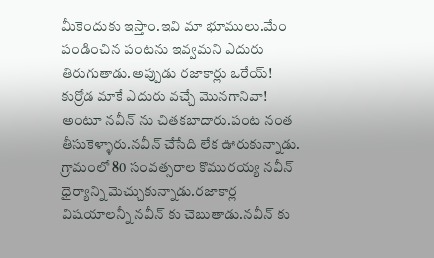మీకెందుకు ఇస్తాం.ఇవి మా భూములు.మేం పండించిన పంటను ఇవ్వమని ఎదురు తిరుగుతాడు.అప్పుడు రజాకార్లు ఒరేయ్! కుర్రోడ మాకే ఎదురు వచ్చే మొనగానివా! అంటూ నవీన్ ను చితకబాదారు.పంట నంత తీసుకెళ్ళారు.నవీన్ చేసేది లేక ఊరుకున్నాడు.
గ్రామంలో 80 సంవత్సరాల కొమురయ్య నవీన్ ధైర్యాన్ని మెచ్చుకున్నాడు.రజాకార్ల విషయాలన్నీ నవీన్ కు చెబుతాడు.నవీన్ కు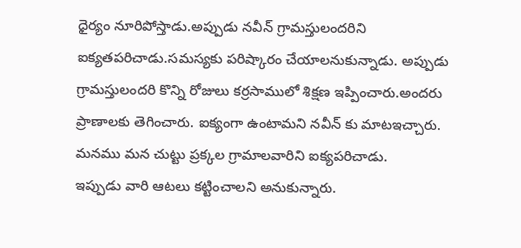ధైర్యం నూరిపోస్తాడు.అప్పుడు నవీన్ గ్రామస్తులందరిని ఐక్యతపరిచాడు.సమస్యకు పరిష్కారం చేయాలనుకున్నాడు. అప్పుడు గ్రామస్తులందరి కొన్ని రోజులు కర్రసాములో శిక్షణ ఇప్పించారు.అందరు ప్రాణాలకు తెగించారు. ఐక్యంగా ఉంటామని నవీన్ కు మాటఇచ్చారు.
మనము మన చుట్టు ప్రక్కల గ్రామాలవారిని ఐక్యపరిచాడు.
ఇప్పుడు వారి ఆటలు కట్టించాలని అనుకున్నారు.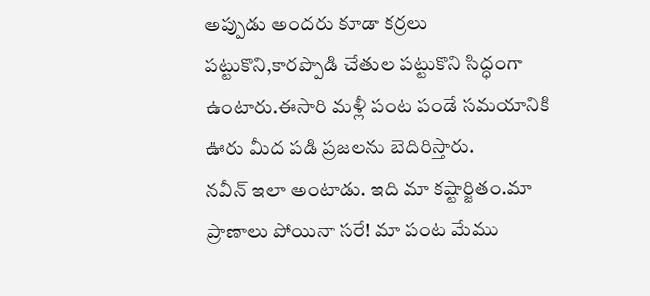అప్పుడు అందరు కూడా కర్రలు పట్టుకొని,కారప్పొడి చేతుల పట్టుకొని సిద్ధంగా ఉంటారు.ఈసారి మళ్లీ పంట పండే సమయానికి ఊరు మీద పడి ప్రజలను బెదిరిస్తారు.
నవీన్ ఇలా అంటాడు. ఇది మా కష్టార్జితం.మా ప్రాణాలు పోయినా సరే! మా పంట మేము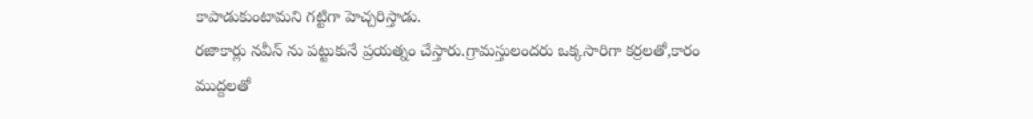కాపాడుకుంటామని గట్టిగా హెచ్చరిస్తాడు.
రజాకార్లు నవీన్ ను పట్టుకునే ప్రయత్నం చేస్తారు.గ్రామస్తులందరు ఒక్కసారిగా కర్రలతో,కారం ముద్దలతో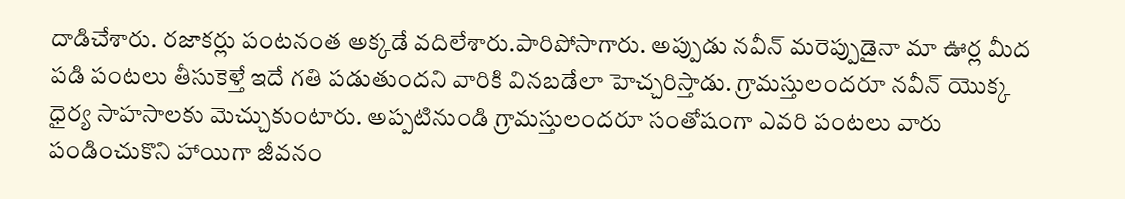దాడిచేశారు. రజాకర్లు పంటనంత అక్కడే వదిలేశారు.పారిపోసాగారు. అప్పుడు నవీన్ మరెప్పుడైనా మా ఊర్ల మీద పడి పంటలు తీసుకెళ్తే ఇదే గతి పడుతుందని వారికి వినబడేలా హెచ్చరిస్తాడు. గ్రామస్తులందరూ నవీన్ యొక్క ధైర్య సాహసాలకు మెచ్చుకుంటారు. అప్పటినుండి గ్రామస్తులందరూ సంతోషంగా ఎవరి పంటలు వారు పండించుకొని హాయిగా జీవనం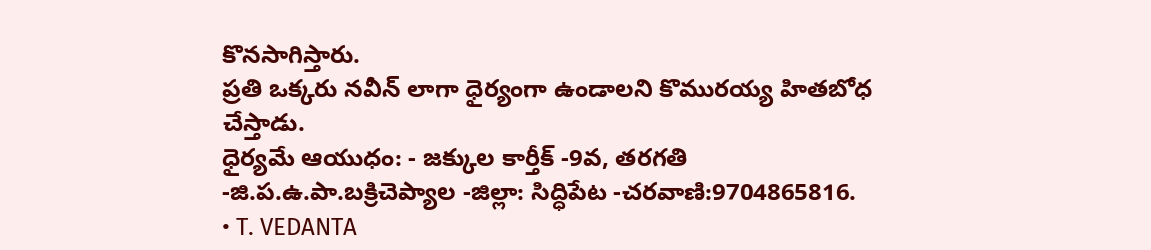కొనసాగిస్తారు.
ప్రతి ఒక్కరు నవీన్ లాగా ధైర్యంగా ఉండాలని కొమురయ్య హితబోధ చేస్తాడు.
ధైర్యమే ఆయుధం: - జక్కుల కార్తీక్ -9వ, తరగతి -జి.ప.ఉ.పా.బక్రిచెప్యాల -జిల్లా: సిద్ధిపేట -చరవాణి:9704865816.
• T. VEDANTA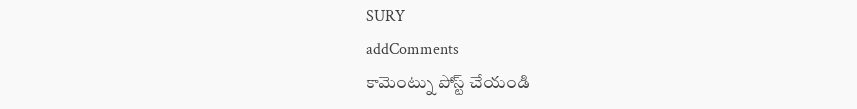SURY
addComments
కామెంట్ను పోస్ట్ చేయండి